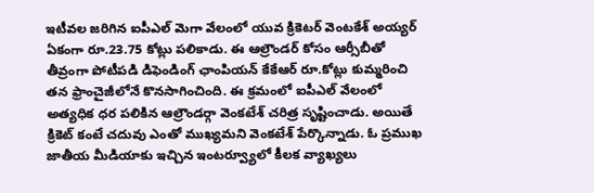ఇటీవల జరిగిన ఐపీఎల్ మెగా వేలంలో యువ క్రికెటర్ వెంటకేశ్ అయ్యర్ ఏకంగా రూ.23.75 కోట్లు పలికాడు. ఈ ఆల్రౌండర్ కోసం ఆర్సీబీతో తీవ్రంగా పోటీపడి డిఫెండింగ్ ఛాంపియన్ కేకేఆర్ రూ.కోట్లు కుమ్మరించి తన ఫ్రాంచైజీలోనే కొనసాగించింది. ఈ క్రమంలో ఐపీఎల్ వేలంలో అత్యధిక ధర పలికిన ఆల్రౌండర్గా వెంకటేశ్ చరిత్ర సృష్టించాడు. అయితే క్రికెట్ కంటే చదువు ఎంతో ముఖ్యమని వెంకటేశ్ పేర్కొన్నాడు. ఓ ప్రముఖ జాతీయ మీడియాకు ఇచ్చిన ఇంటర్వ్యూలో కీలక వ్యాఖ్యలు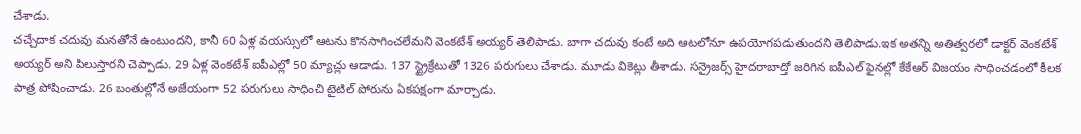చేశాడు.
చచ్చేదాక చదువు మనతోనే ఉంటుందని, కానీ 60 ఏళ్ల వయస్సులో ఆటను కొనసాగించలేమని వెంకటేశ్ అయ్యర్ తెలిపాడు. బాగా చదువు కంటే అది ఆటలోనూ ఉపయోగపడుతుందని తెలిపాడు.ఇక అతన్ని అతిత్వరలో డాక్టర్ వెంకటేశ్ అయ్యర్ అని పిలుస్తారని చెప్పాడు. 29 ఏళ్ల వెంకటేశ్ ఐపీఎల్లో 50 మ్యాచ్లు ఆడాడు. 137 స్ట్రైక్రేటుతో 1326 పరుగులు చేశాడు. మూడు వికెట్లు తీశాడు. సన్రైజర్స్ హైదరాబాద్తో జరిగిన ఐపీఎల్ ఫైనల్లో కేకేఆర్ విజయం సాధించడంలో కీలక పాత్ర పోషించాడు. 26 బంతుల్లోనే అజేయంగా 52 పరుగులు సాధించి టైటిల్ పోరును ఏకపక్షంగా మార్చాడు.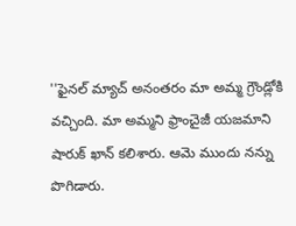''ఫైనల్ మ్యాచ్ అనంతరం మా అమ్మ గ్రౌండ్లోకి వచ్చింది. మా అమ్మని ఫ్రాంచైజీ యజమాని షారుక్ ఖాన్ కలిశారు. ఆమె ముందు నన్ను పొగిడారు.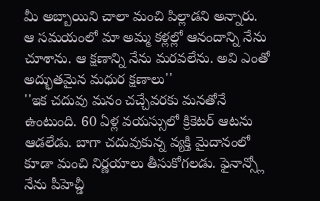మీ అబ్బాయిని చాలా మంచి పిల్లాడని అన్నారు. ఆ సమయంలో మా అమ్మ కళ్లల్లో ఆనందాన్ని నేను చూశాను. ఆ క్షణాన్ని నేను మరవలేను. అవి ఎంతో అద్భుతమైన మధుర క్షణాలు''
''ఇక చదువు మనం చచ్చేవరకు మనతోనే ఉంటుంది. 60 ఏళ్ల వయస్సులో క్రికెటర్ ఆటను ఆడలేడు. బాగా చదువుకున్న వ్యక్తి మైదానంలో కూడా మంచి నిర్ణయాలు తీసుకోగలడు. ఫైనాన్స్లో నేను పీహెచ్డీ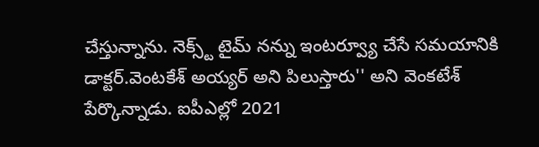చేస్తున్నాను. నెక్స్ట్ టైమ్ నన్ను ఇంటర్వ్యూ చేసే సమయానికి డాక్టర్.వెంటకేశ్ అయ్యర్ అని పిలుస్తారు'' అని వెంకటేశ్ పేర్కొన్నాడు. ఐపీఎల్లో 2021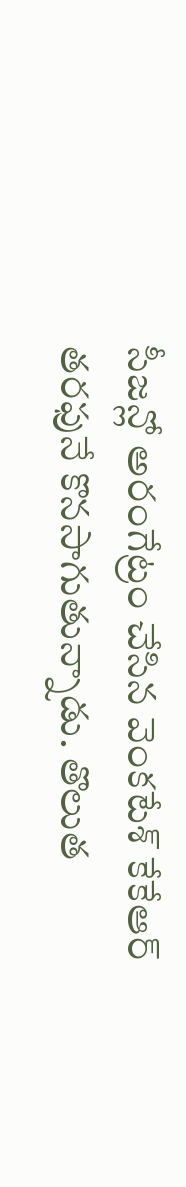సీజన్లో అరంగేట్రం చేసిన వెంకటేశ్ కేకేఆర్ తరఫునే కొనసాగుతున్నాడు. తొలుత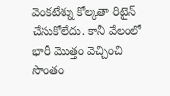వెంకటేశ్ను కోల్కతా రిటైన్ చేసుకోలేదు. కానీ వేలంలో భారీ మొత్తం వెచ్చించి సొంతం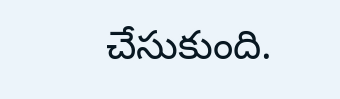చేసుకుంది.